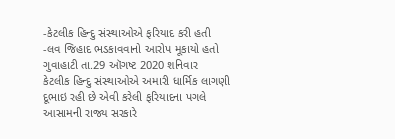-કેટલીક હિન્દુ સંસ્થાઓએ ફરિયાદ કરી હતી
-લવ જિહાદ ભડકાવવાનો આરોપ મૂકાયો હતો
ગુવાહાટી તા.29 ઑગષ્ટ 2020 શનિવાર
કેટલીક હિન્દુ સંસ્થાઓએ અમારી ધાર્મિક લાગણી દૂભાઇ રહી છે એવી કરેલી ફરિયાદના પગલે આસામની રાજ્ય સરકારે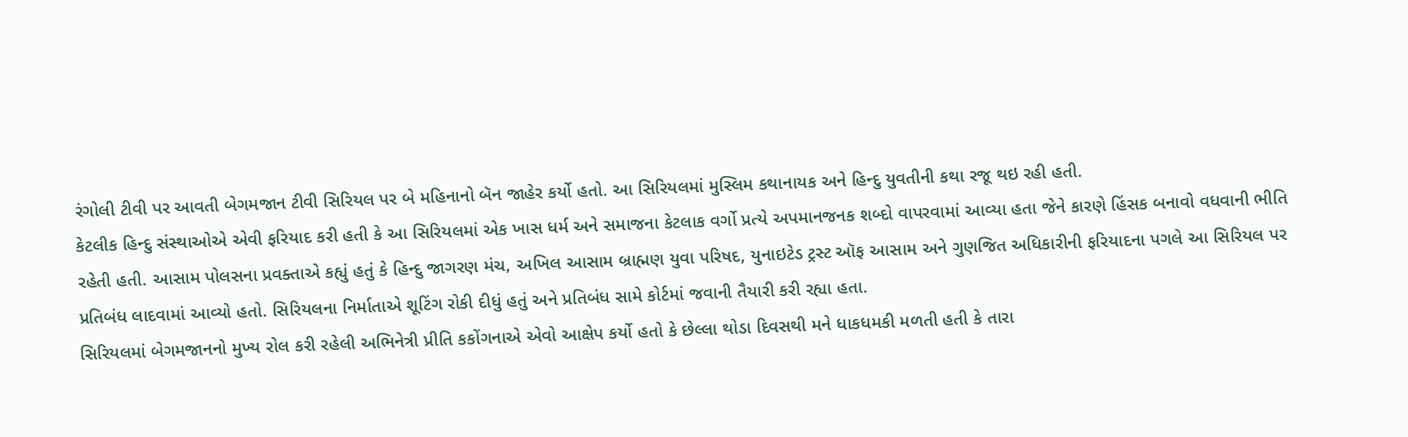રંગોલી ટીવી પર આવતી બેગમજાન ટીવી સિરિયલ પર બે મહિનાનો બૅન જાહેર કર્યો હતો. આ સિરિયલમાં મુસ્લિમ કથાનાયક અને હિન્દુ યુવતીની કથા રજૂ થઇ રહી હતી.
કેટલીક હિન્દુ સંસ્થાઓએ એવી ફરિયાદ કરી હતી કે આ સિરિયલમાં એક ખાસ ધર્મ અને સમાજના કેટલાક વર્ગો પ્રત્યે અપમાનજનક શબ્દો વાપરવામાં આવ્યા હતા જેને કારણે હિંસક બનાવો વધવાની ભીતિ રહેતી હતી. આસામ પોલસના પ્રવક્તાએ કહ્યું હતું કે હિન્દુ જાગરણ મંચ, અખિલ આસામ બ્રાહ્મણ યુવા પરિષદ, યુનાઇટેડ ટ્રસ્ટ ઑફ આસામ અને ગુણજિત અધિકારીની ફરિયાદના પગલે આ સિરિયલ પર પ્રતિબંધ લાદવામાં આવ્યો હતો. સિરિયલના નિર્માતાએ શૂટિંગ રોકી દીધું હતું અને પ્રતિબંધ સામે કોર્ટમાં જવાની તૈયારી કરી રહ્યા હતા.
સિરિયલમાં બેગમજાનનો મુખ્ય રોલ કરી રહેલી અભિનેત્રી પ્રીતિ કકોંગનાએ એવો આક્ષેપ કર્યો હતો કે છેલ્લા થોડા દિવસથી મને ધાકધમકી મળતી હતી કે તારા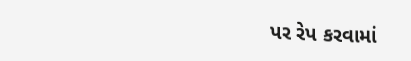પર રેપ કરવામાં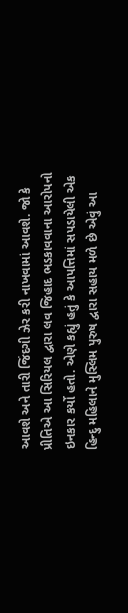આવશે અને તારી જિંદગી ઝેર કરી નાખવામાં આવશે. જો કે પ્રીતિએ આ સિરિયલ દ્વારા લવ જિહાદ ભડકાવવાના આરોપનો ઇનકાર કર્યો હતો. એણે કહ્યું હતું કે આપત્તિમાં સપડાયેલી એક હિન્દુ મહિલાને મુસ્લિમ પુરુષ દ્વારા સહાય મળે છે એવું આ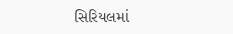સિરિયલમાં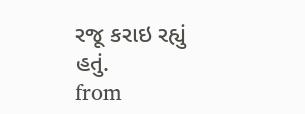રજૂ કરાઇ રહ્યું હતું.
from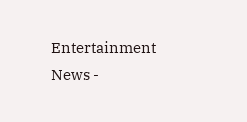Entertainment News -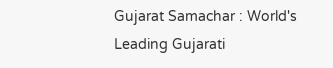Gujarat Samachar : World's Leading Gujarati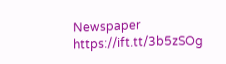Newspaper https://ift.tt/3b5zSOg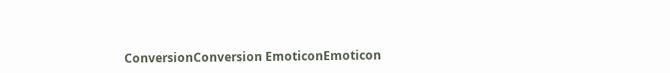ConversionConversion EmoticonEmoticon